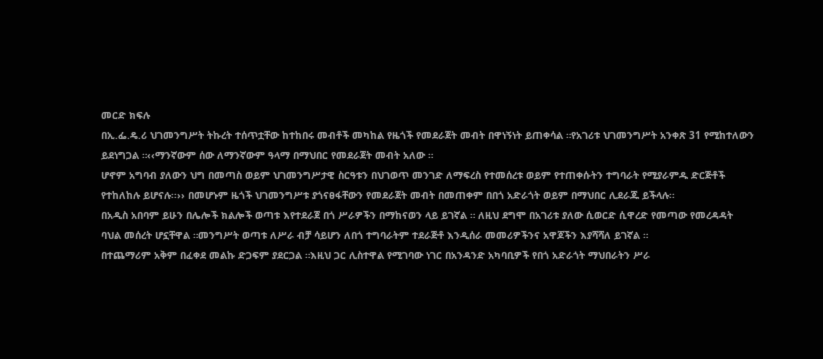መርድ ክፍሉ
በኢ.ፌ.ዴ.ሪ ህገመንግሥት ትኩረት ተሰጥቷቸው ከተከበሩ መብቶች መካከል የዜጎች የመደራጀት መብት በዋነኝነት ይጠቀሳል ።የአገሪቱ ህገመንግሥት አንቀጽ 31 የሚከተለውን ይደነግጋል ።‹‹ማንኛውም ሰው ለማንኛውም ዓላማ በማህበር የመደራጀት መብት አለው ።
ሆኖም አግባብ ያለውን ህግ በመጣስ ወይም ህገመንግሥታዊ ስርዓቱን በህገወጥ መንገድ ለማፍረስ የተመሰረቱ ወይም የተጠቀሱትን ተግባራት የሚያራምዱ ድርጅቶች የተከለከሉ ይሆናሉ፡፡›› በመሆኑም ዜጎች ህገመንግሥቱ ያጎናፀፋቸውን የመደራጀት መብት በመጠቀም በበጎ አድራጎት ወይም በማህበር ሊደራጁ ይችላሉ፡፡
በአዲስ አበባም ይሁን በሌሎች ክልሎች ወጣቱ እየተደራጀ በጎ ሥራዎችን በማከናወን ላይ ይገኛል ። ለዚህ ደግሞ በአገሪቱ ያለው ሲወርድ ሲዋረድ የመጣው የመረዳዳት ባህል መሰረት ሆኗቸዋል ።መንግሥት ወጣቱ ለሥራ ብቻ ሳይሆን ለበጎ ተግባራትም ተደራጅቶ እንዲሰራ መመሪዎችንና አዋጆችን እያሻሻለ ይገኛል ።
በተጨማሪም አቅም በፈቀደ መልኩ ድጋፍም ያደርጋል ።እዚህ ጋር ሊስተዋል የሚገባው ነገር በአንዳንድ አካባቢዎች የበጎ አድራጎት ማህበራትን ሥራ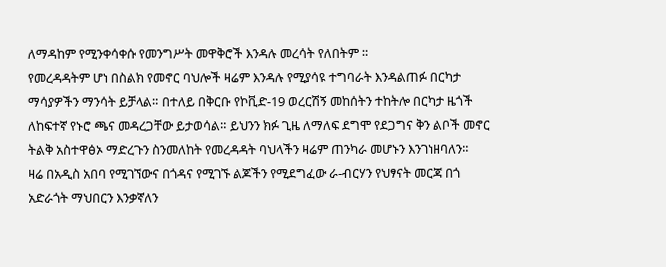ለማዳከም የሚንቀሳቀሱ የመንግሥት መዋቅሮች እንዳሉ መረሳት የለበትም ።
የመረዳዳትም ሆነ በስልክ የመኖር ባህሎች ዛሬም እንዳሉ የሚያሳዩ ተግባራት እንዳልጠፉ በርካታ ማሳያዎችን ማንሳት ይቻላል። በተለይ በቅርቡ የኮቪድ-19 ወረርሽኝ መከሰትን ተከትሎ በርካታ ዜጎች ለከፍተኛ የኑሮ ጫና መዳረጋቸው ይታወሳል። ይህንን ክፉ ጊዜ ለማለፍ ደግሞ የደጋግና ቅን ልቦች መኖር ትልቅ አስተዋፅኦ ማድረጉን ስንመለከት የመረዳዳት ባህላችን ዛሬም ጠንካራ መሆኑን እንገነዘባለን።
ዛሬ በአዲስ አበባ የሚገኘውና በጎዳና የሚገኙ ልጆችን የሚደግፈው ራ-ብርሃን የህፃናት መርጃ በጎ አድራጎት ማህበርን እንቃኛለን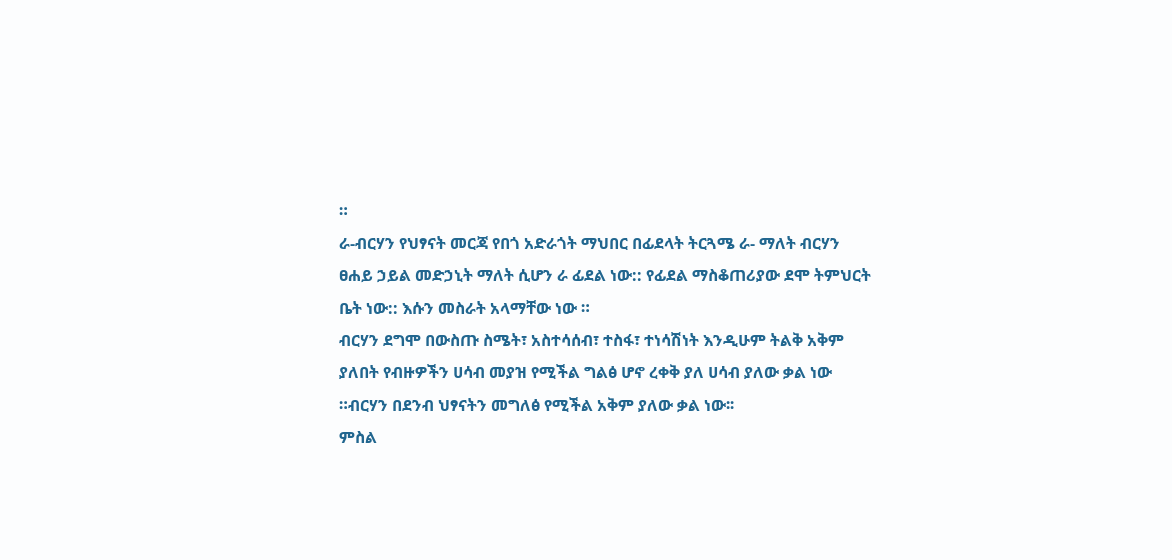።
ራ-ብርሃን የህፃናት መርጃ የበጎ አድራጎት ማህበር በፊደላት ትርጓሜ ራ- ማለት ብርሃን ፀሐይ ኃይል መድኃኒት ማለት ሲሆን ራ ፊደል ነው:: የፊደል ማስቆጠሪያው ደሞ ትምህርት ቤት ነው:: እሱን መስራት አላማቸው ነው ።
ብርሃን ደግሞ በውስጡ ስሜት፣ አስተሳሰብ፣ ተስፋ፣ ተነሳሽነት እንዲሁም ትልቅ አቅም ያለበት የብዙዎችን ሀሳብ መያዝ የሚችል ግልፅ ሆኖ ረቀቅ ያለ ሀሳብ ያለው ቃል ነው ።ብርሃን በደንብ ህፃናትን መግለፅ የሚችል አቅም ያለው ቃል ነው፡፡
ምስል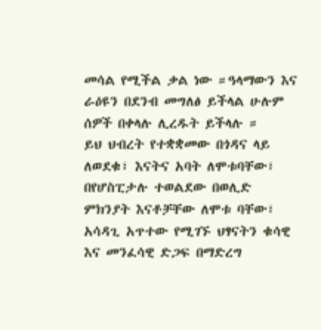መሳል የሚችል ቃል ነው ።ዓላማውን እና ራዕዩን በደንብ መግለፅ ይችላል ሁሉም ሰዎች በቀላሉ ሊረዱት ይችላሉ ።
ይህ ህብረት የተቋቋመው በጎዳና ላይ ለወደቁ፣ እናትና አባት ለሞቱባቸው፣ በየሆስፒታሉ ተወልደው በወሊድ ምክንያት እናቶቻቸው ለሞቱ ባቸው፣ አሳዳጊ አጥተው የሚገኙ ህፃናትን ቁሳዊ እና መንፈሳዊ ድጋፍ በማድረግ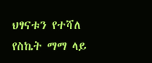ህፃናቱን የተሻለ የስኬት ማማ ላይ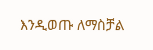እንዲወጡ ለማስቻል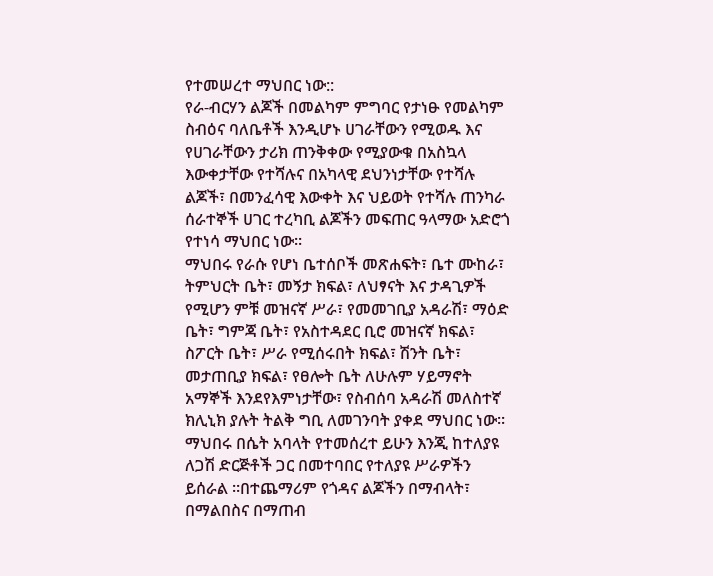የተመሠረተ ማህበር ነው::
የራ-ብርሃን ልጆች በመልካም ምግባር የታነፁ የመልካም ስብዕና ባለቤቶች እንዲሆኑ ሀገራቸውን የሚወዱ እና የሀገራቸውን ታሪክ ጠንቅቀው የሚያውቁ በአስኳላ እውቀታቸው የተሻሉና በአካላዊ ደህንነታቸው የተሻሉ ልጆች፣ በመንፈሳዊ እውቀት እና ህይወት የተሻሉ ጠንካራ ሰራተኞች ሀገር ተረካቢ ልጆችን መፍጠር ዓላማው አድሮጎ የተነሳ ማህበር ነው።
ማህበሩ የራሱ የሆነ ቤተሰቦች መጽሐፍት፣ ቤተ ሙከራ፣ ትምህርት ቤት፣ መኝታ ክፍል፣ ለህፃናት እና ታዳጊዎች የሚሆን ምቹ መዝናኛ ሥራ፣ የመመገቢያ አዳራሽ፣ ማዕድ ቤት፣ ግምጃ ቤት፣ የአስተዳደር ቢሮ መዝናኛ ክፍል፣ ስፖርት ቤት፣ ሥራ የሚሰሩበት ክፍል፣ ሽንት ቤት፣ መታጠቢያ ክፍል፣ የፀሎት ቤት ለሁሉም ሃይማኖት አማኞች እንደየእምነታቸው፣ የስብሰባ አዳራሽ መለስተኛ ክሊኒክ ያሉት ትልቅ ግቢ ለመገንባት ያቀደ ማህበር ነው፡፡
ማህበሩ በሴት አባላት የተመሰረተ ይሁን እንጂ ከተለያዩ ለጋሽ ድርጅቶች ጋር በመተባበር የተለያዩ ሥራዎችን ይሰራል ።በተጨማሪም የጎዳና ልጆችን በማብላት፣ በማልበስና በማጠብ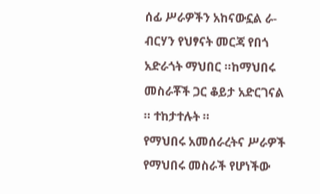ሰፊ ሥራዎችን አከናውኗል ራ-ብርሃን የህፃናት መርጃ የበጎ አድራጎት ማህበር ።ከማህበሩ መስራቾች ጋር ቆይታ አድርገናል ። ተከታተሉት ።
የማህበሩ አመሰራረትና ሥራዎች
የማህበሩ መስራች የሆነችው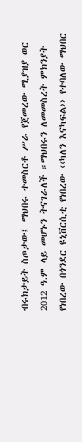ብሩክታይት ስጦታው፤ ማህበሩ ተመስርቶ ሥራ የጀመረው ሚያዝያ ወር 2012 ዓ.ም ላይ መሆኑን ትናገራለች ።ማህበሩን ለመመስረት ምክንያት የነበረው በጎንደር ዩኒቨርሲቲ የነበረው ‹‹ካለን እናካፍል›› የተባለው ማህበር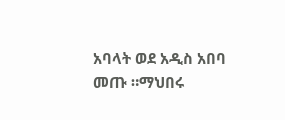አባላት ወደ አዲስ አበባ መጡ ።ማህበሩ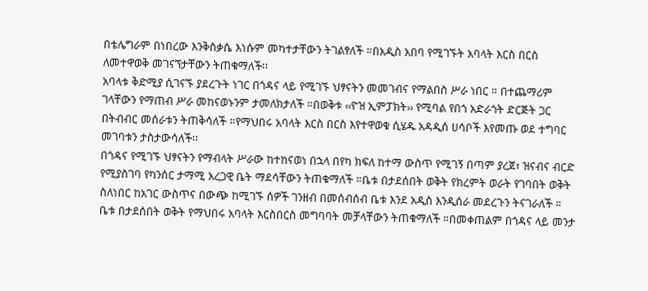በቴሌግራም በነበረው እንቅስቃሴ እነሱም መካተታቸውን ትገልፃለች ።በአዲስ አበባ የሚገኙት አባላት እርስ በርስ ለመተዋወቅ መገናኘታቸውን ትጠቁማለች፡፡
አባላቱ ቅድሚያ ሲገናኙ ያደረጉት ነገር በጎዳና ላይ የሚገኙ ህፃናትን መመገብና የማልበስ ሥራ ነበር ። በተጨማሪም ገላቸውን የማጠብ ሥራ መከናወኑንም ታመለክታለች ።በወቅቱ ‹‹ዮዝ ኢምፓክት›› የሚባል የበጎ አድራጎት ድርጅት ጋር በትብብር መሰራቱን ትጠቅሳለች ።የማህበሩ አባላት እርስ በርስ እየተዋወቁ ሲሄዱ አዳዲሰ ሀሳቦች እየመጡ ወደ ተግባር መገባቱን ታስታውሳለች፡፡
በጎዳና የሚገኙ ህፃናትን የማብላት ሥራው ከተከናወነ በኋላ በየካ ክፍለ ከተማ ውስጥ የሚገኝ በጣም ያረጀ፣ ዝናብና ብርድ የሚያስገባ የካንሰር ታማሚ አረጋዊ ቤት ማደሳቸውን ትጠቁማለች ።ቤቱ በታደሰበት ወቅት የክረምት ወራት የገባበት ወቅት ስለነበር ከአገር ውስጥና በውጭ ከሚገኙ ሰዎች ገንዘብ በመሰብሰብ ቤቱ እንደ አዲስ እንዲሰራ መደረጉን ትናገራለች ።
ቤቱ በታደሰበት ወቅት የማህበሩ አባላት እርስበርስ መግባባት መቻላቸውን ትጠቁማለች ።በመቀጠልም በጎዳና ላይ መንታ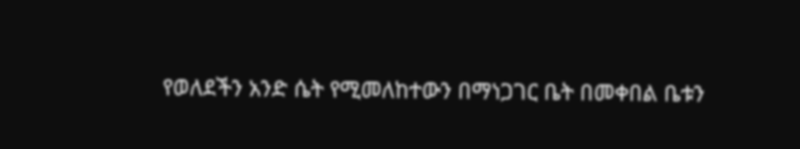የወለደችን አንድ ሴት የሚመለከተውን በማነጋገር ቤት በመቀበል ቤቱን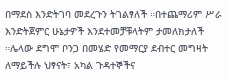በማደስ እንድትገባ መደረጉን ትገልፃለች ።በተጨማሪም ሥራ እንድትጀምር ሁኔታዎች እንደተመቻቹላትም ታመለክታለች ።ሌላው ደግሞ ቦንጋ በመሄድ የመማርያ ደብተር መግዛት ለማይችሉ ህፃናት፣ አካል ጉዳተኞችና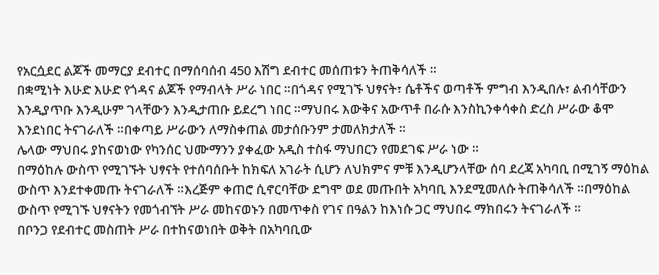የአርሷደር ልጆች መማርያ ደብተር በማሰባሰብ 450 እሽግ ደብተር መሰጠቱን ትጠቅሳለች ።
በቋሚነት እሁድ እሁድ የጎዳና ልጆች የማብላት ሥራ ነበር ።በጎዳና የሚገኙ ህፃናት፣ ሴቶችና ወጣቶች ምግብ እንዲበሉ፣ ልብሳቸውን እንዲያጥቡ እንዲሁም ገላቸውን እንዲታጠቡ ይደረግ ነበር ።ማህበሩ እውቅና አውጥቶ በራሱ እንስኪንቀሳቀስ ድረስ ሥራው ቆሞ እንደነበር ትናገራለች ።በቀጣይ ሥራውን ለማስቀጠል መታሰቡንም ታመለክታለች ።
ሌላው ማህበሩ ያከናወነው የካንሰር ህሙማንን ያቀፈው አዲስ ተስፋ ማህበርን የመደገፍ ሥራ ነው ።
በማዕከሉ ውስጥ የሚገኙት ህፃናት የተሰባሰቡት ከክፍለ አገራት ሲሆን ለህክምና ምቹ እንዲሆንላቸው ሰባ ደረጃ አካባቢ በሚገኝ ማዕከል ውስጥ እንደተቀመጡ ትናገራለች ።እረጅም ቀጠሮ ሲኖርባቸው ደግሞ ወደ መጡበት አካባቢ እንደሚመለሱ ትጠቅሳለች ።በማዕከል ውስጥ የሚገኙ ህፃናትን የመጎብኘት ሥራ መከናወኑን በመጥቀስ የገና በዓልን ከእነሱ ጋር ማህበሩ ማክበሩን ትናገራለች ።
በቦንጋ የደብተር መስጠት ሥራ በተከናወነበት ወቅት በአካባቢው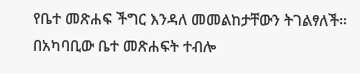የቤተ መጽሐፍ ችግር እንዳለ መመልከታቸውን ትገልፃለች። በአካባቢው ቤተ መጽሐፍት ተብሎ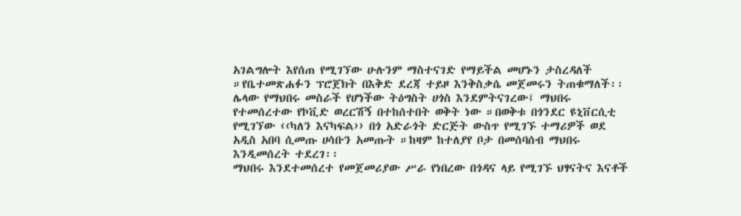አገልግሎት እየሰጠ የሚገኘው ሁሉንም ማስተናገድ የማይችል መሆኑን ታስረዳለች ።የቤተመጽሐፉን ፕሮጀክት በእቅድ ደረጃ ተይዞ እንቅስቃሴ መጀመሩን ትጠቁማለች፡፡
ሌላው የማህበሩ መስራች የሆነችው ትዕግስት ሀጎስ እንደምትናገረው፤ ማህበሩ የተመሰረተው የኮቪድ ወረርሽኝ በተከሰተበት ወቅት ነው ።በወቅቱ በጎንደር ዩኒቨርሲቲ የሚገኘው ‹‹ካለን እናካፍል›› በጎ አድራጎት ድርጅት ውስጥ የሚገኙ ተማሪዎች ወደ አዲስ አበባ ሲመጡ ሀሳቡን አመጡት ።ከዛም ከተለያየ ቦታ በመሰባሰብ ማህበሩ እንዲመሰረት ተደረገ፡፡
ማህበሩ እንደተመሰረተ የመጀመሪያው ሥራ የነበረው በጎዳና ላይ የሚገኙ ህፃናትና እናቶች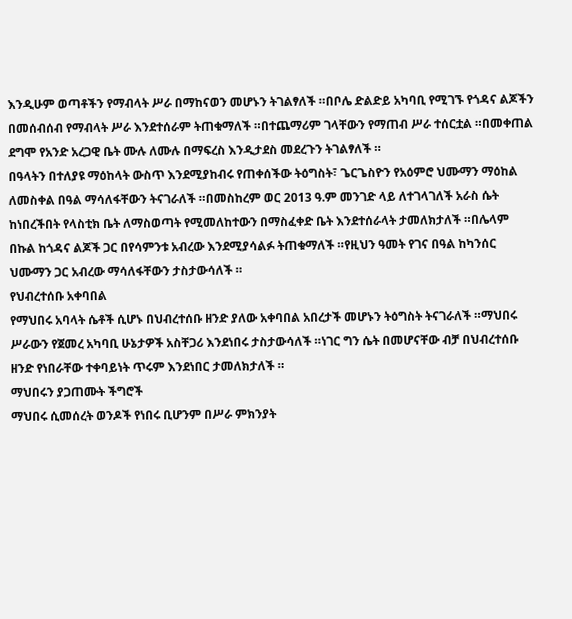እንዲሁም ወጣቶችን የማብላት ሥራ በማከናወን መሆኑን ትገልፃለች ።በቦሌ ድልድይ አካባቢ የሚገኙ የጎዳና ልጆችን በመሰብሰብ የማብላት ሥራ እንደተሰራም ትጠቁማለች ።በተጨማሪም ገላቸውን የማጠብ ሥራ ተሰርቷል ።በመቀጠል ደግሞ የአንድ አረጋዊ ቤት ሙሉ ለሙሉ በማፍረስ እንዲታደስ መደረጉን ትገልፃለች ።
በዓላትን በተለያዩ ማዕከላት ውስጥ እንደሚያከብሩ የጠቀሰችው ትዕግስት፣ ጌርጌስዮን የአዕምሮ ህሙማን ማዕከል ለመስቀል በዓል ማሳለፋቸውን ትናገራለች ።በመስከረም ወር 2013 ዓ.ም መንገድ ላይ ለተገላገለች አራስ ሴት ከነበረችበት የላስቲክ ቤት ለማስወጣት የሚመለከተውን በማስፈቀድ ቤት እንደተሰራላት ታመለክታለች ።በሌላም በኩል ከጎዳና ልጆች ጋር በየሳምንቱ አብረው እንደሚያሳልፉ ትጠቁማለች ።የዚህን ዓመት የገና በዓል ከካንሰር ህሙማን ጋር አብረው ማሳለፋቸውን ታስታውሳለች ።
የህብረተሰቡ አቀባበል
የማህበሩ አባላት ሴቶች ሲሆኑ በህብረተሰቡ ዘንድ ያለው አቀባበል አበረታች መሆኑን ትዕግስት ትናገራለች ።ማህበሩ ሥራውን የጀመረ አካባቢ ሁኔታዎች አስቸጋሪ እንደነበሩ ታስታውሳለች ።ነገር ግን ሴት በመሆናቸው ብቻ በህብረተሰቡ ዘንድ የነበራቸው ተቀባይነት ጥሩም እንደነበር ታመለክታለች ።
ማህበሩን ያጋጠሙት ችግሮች
ማህበሩ ሲመሰረት ወንዶች የነበሩ ቢሆንም በሥራ ምክንያት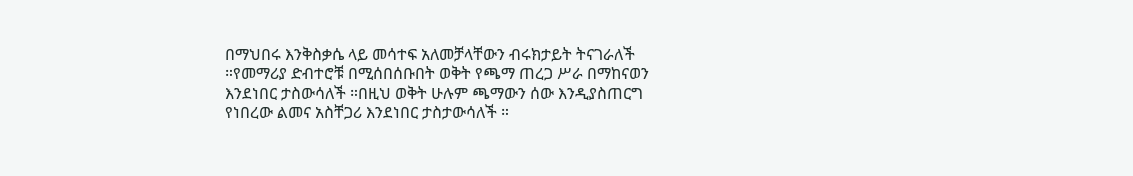በማህበሩ እንቅስቃሴ ላይ መሳተፍ አለመቻላቸውን ብሩክታይት ትናገራለች ።የመማሪያ ድብተሮቹ በሚሰበሰቡበት ወቅት የጫማ ጠረጋ ሥራ በማከናወን እንደነበር ታስውሳለች ።በዚህ ወቅት ሁሉም ጫማውን ሰው እንዲያስጠርግ የነበረው ልመና አስቸጋሪ እንደነበር ታስታውሳለች ።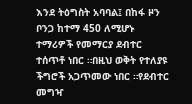እንደ ትዕግስት አባባል፤ በከፋ ዞን ቦንጋ ከተማ 450 ለሚሆኑ ተማሪዎች የመማርያ ደብተር ተሰጥቶ ነበር ።በዚህ ወቅት የተለያዩ ችግሮች አጋጥመው ነበር ።የደብተር መግዣ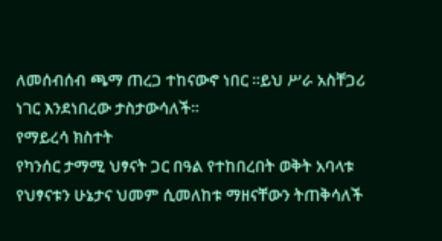ለመሰብሰብ ጫማ ጠረጋ ተከናውኖ ነበር ።ይህ ሥራ አስቸጋሪ ነገር እንደነበረው ታስታውሳለች፡፡
የማይረሳ ክስተት
የካንሰር ታማሚ ህፃናት ጋር በዓል የተከበረበት ወቅት አባላቱ የህፃናቱን ሁኔታና ህመም ሲመለከቱ ማዘናቸውን ትጠቅሳለች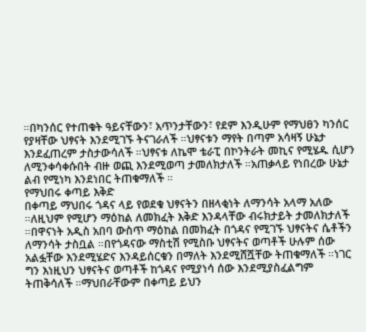።በካንሰር የተጠቁት ዓይናቸውን፣ አጥንታቸውን፣ የደም እንዲሁም የማህፀን ካንሰር የያዛቸው ህፃናት እንደሚገኙ ትናገራለች ።ህፃናቱን ማየት በጣም አሳዛኝ ሁኔታ እንደፈጠረም ታስታውሳለች ።ህፃናቱ ለኬሞ ቴራፒ በኮንትራት መኪና የሚሄዱ ሲሆን ለሚንቀሳቀሱበት ብዙ ወጪ እንደሚወጣ ታመለክታለች ።አጠቃላይ የነበረው ሁኔታ ልብ የሚነካ እንደነበር ትጠቁማለች ።
የማህበሩ ቀጣይ እቅድ
በቀጣይ ማህበሩ ጎዳና ላይ የወደቁ ህፃናትን በዘላቂነት ለማንሳት አላማ አለው ።ለዚህም የሚሆን ማዕከል ለመክፈት እቅድ እንዳላቸው ብሩክታይት ታመለክታለች ።በዋናነት አዲስ አበባ ውስጥ ማዕከል በመክፈት በጎዳና የሚገኙ ህፃናትና ሴቶችን ለማንሳት ታስቧል ።በየጎዳናው ማስቲሽ የሚስቡ ህፃናትና ወጣቶች ሁሉም ሰው አልፏቸው እንደሚሄድና እንዳይሰርቁን በማለት እንደሚሸሿቸው ትጠቁማለች ።ነገር ግን እነዚህን ህፃናትና ወጣቶች ከጎዳና የሚያነሳ ሰው እንደሚያስፈልግም ትጠቅሳለች ።ማህበራቸውም በቀጣይ ይህን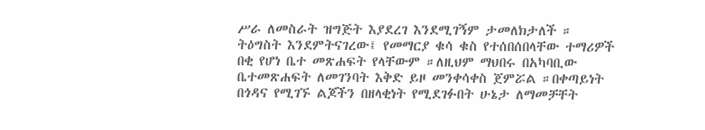ሥራ ለመስራት ዝግጅት እያደረገ እንደሚገኝም ታመለክታለች ።
ትዕግስት እንደምትናገረው፤ የመማርያ ቁሳ ቁስ የተሰበሰበላቸው ተማሪዎች በቂ የሆነ ቤተ መጽሐፍት የላቸውም ።ለዚህም ማህበሩ በአካባቢው ቤተመጽሐፍት ለመገንባት እቅድ ይዞ መንቀሳቀስ ጀምሯል ።በቀጣይነት በጎዳና የሚገኙ ልጆችን በዘላቂነት የሚደገፉበት ሁኔታ ለማመቻቸት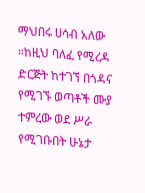ማህበሩ ሀሳብ አለው ።ከዚህ ባለፈ የሚረዳ ድርጅት ከተገኘ በጎዳና የሚገኙ ወጣቶች ሙያ ተምረው ወደ ሥራ የሚገቡበት ሁኔታ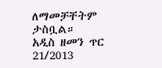ለማመቻቸትም ታስቧል።
አዲስ ዘመን ጥር 21/2013